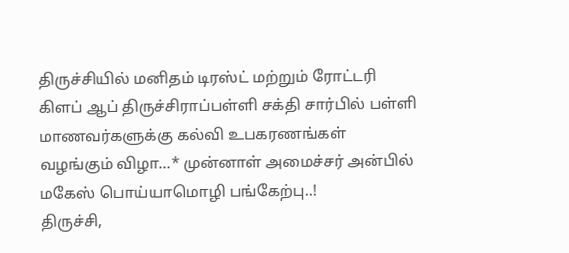திருச்சியில் மனிதம் டிரஸ்ட் மற்றும் ரோட்டரி கிளப் ஆப் திருச்சிராப்பள்ளி சக்தி சார்பில் பள்ளி மாணவர்களுக்கு கல்வி உபகரணங்கள் வழங்கும் விழா…* முன்னாள் அமைச்சர் அன்பில் மகேஸ் பொய்யாமொழி பங்கேற்பு..!
திருச்சி,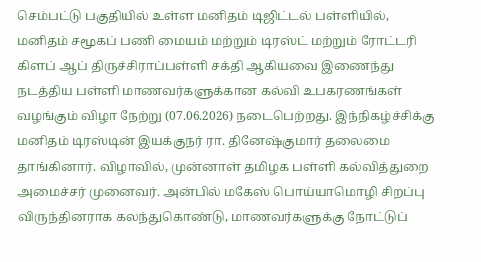செம்பட்டு பகுதியில் உள்ள மனிதம் டிஜிட்டல் பள்ளியில், மனிதம் சமூகப் பணி மையம் மற்றும் டிரஸ்ட் மற்றும் ரோட்டரி கிளப் ஆப் திருச்சிராப்பள்ளி சக்தி ஆகியவை இணைந்து நடத்திய பள்ளி மாணவர்களுக்கான கல்வி உபகரணங்கள் வழங்கும் விழா நேற்று (07.06.2026) நடைபெற்றது. இந்நிகழ்ச்சிக்கு மனிதம் டிரஸ்டின் இயக்குநர் ரா. தினேஷ்குமார் தலைமை தாங்கினார். விழாவில், முன்னாள் தமிழக பள்ளி கல்வித்துறை அமைச்சர் முனைவர். அன்பில் மகேஸ் பொய்யாமொழி சிறப்பு விருந்தினராக கலந்துகொண்டு, மாணவர்களுக்கு நோட்டுப்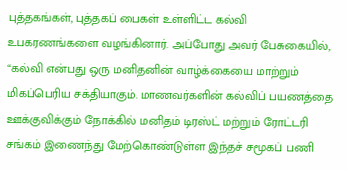புத்தகங்கள், புத்தகப் பைகள் உள்ளிட்ட கல்வி உபகரணங்களை வழங்கினார். அப்போது அவர் பேசுகையில், “கல்வி என்பது ஒரு மனிதனின் வாழ்க்கையை மாற்றும் மிகப்பெரிய சக்தியாகும். மாணவர்களின் கல்விப் பயணத்தை ஊக்குவிக்கும் நோக்கில் மனிதம் டிரஸ்ட் மற்றும் ரோட்டரி சங்கம் இணைந்து மேற்கொண்டுள்ள இந்தச் சமூகப் பணி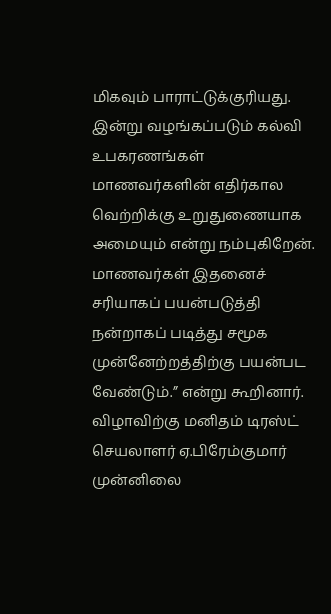மிகவும் பாராட்டுக்குரியது. இன்று வழங்கப்படும் கல்வி உபகரணங்கள் மாணவர்களின் எதிர்கால வெற்றிக்கு உறுதுணையாக அமையும் என்று நம்புகிறேன். மாணவர்கள் இதனைச் சரியாகப் பயன்படுத்தி நன்றாகப் படித்து சமூக முன்னேற்றத்திற்கு பயன்பட வேண்டும்.” என்று கூறினார். விழாவிற்கு மனிதம் டிரஸ்ட் செயலாளர் ஏ.பிரேம்குமார் முன்னிலை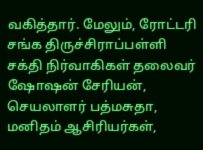வகித்தார். மேலும், ரோட்டரி சங்க திருச்சிராப்பள்ளி சக்தி நிர்வாகிகள் தலைவர் ஷோஷன் சேரியன், செயலாளர் பத்மசுதா, மனிதம் ஆசிரியர்கள்,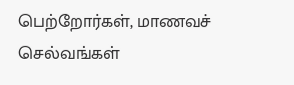பெற்றோர்கள், மாணவச் செல்வங்கள்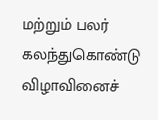மற்றும் பலர் கலந்துகொண்டு விழாவினைச்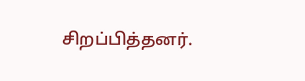சிறப்பித்தனர்.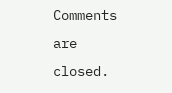Comments are closed.